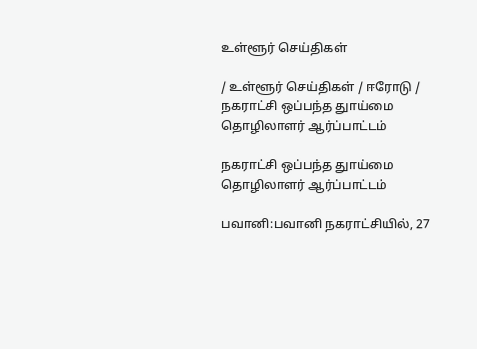உள்ளூர் செய்திகள்

/ உள்ளூர் செய்திகள் / ஈரோடு / நகராட்சி ஒப்பந்த துாய்மை தொழிலாளர் ஆர்ப்பாட்டம்

நகராட்சி ஒப்பந்த துாய்மை தொழிலாளர் ஆர்ப்பாட்டம்

பவானி:பவானி நகராட்சியில், 27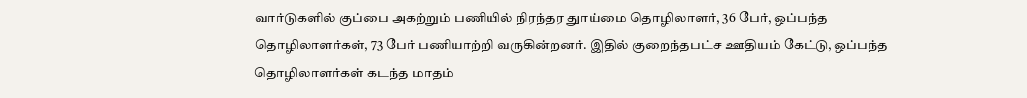வார்டுகளில் குப்பை அகற்றும் பணியில் நிரந்தர துாய்மை தொழிலாளர், 36 பேர், ஒப்பந்த தொழிலாளர்கள், 73 பேர் பணியாற்றி வருகின்றனர். இதில் குறைந்தபட்ச ஊதியம் கேட்டு, ஒப்பந்த தொழிலாளர்கள் கடந்த மாதம்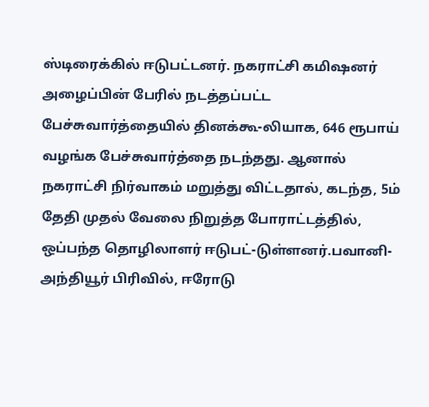ஸ்டிரைக்கில் ஈடுபட்டனர். நகராட்சி கமிஷனர் அழைப்பின் பேரில் நடத்தப்பட்ட பேச்சுவார்த்தையில் தினக்கூ-லியாக, 646 ரூபாய் வழங்க பேச்சுவார்த்தை நடந்தது. ஆனால் நகராட்சி நிர்வாகம் மறுத்து விட்டதால், கடந்த, 5ம் தேதி முதல் வேலை நிறுத்த போராட்டத்தில், ஒப்பந்த தொழிலாளர் ஈடுபட்-டுள்ளனர்.பவானி-அந்தியூர் பிரிவில், ஈரோடு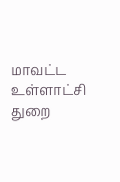மாவட்ட உள்ளாட்சி துறை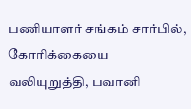பணியாளர் சங்கம் சார்பில், கோரிக்கையை வலியுறுத்தி, பவானி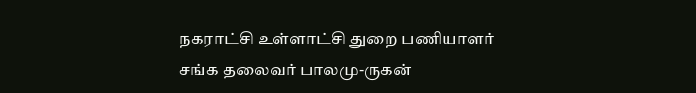நகராட்சி உள்ளாட்சி துறை பணியாளர் சங்க தலைவர் பாலமு-ருகன்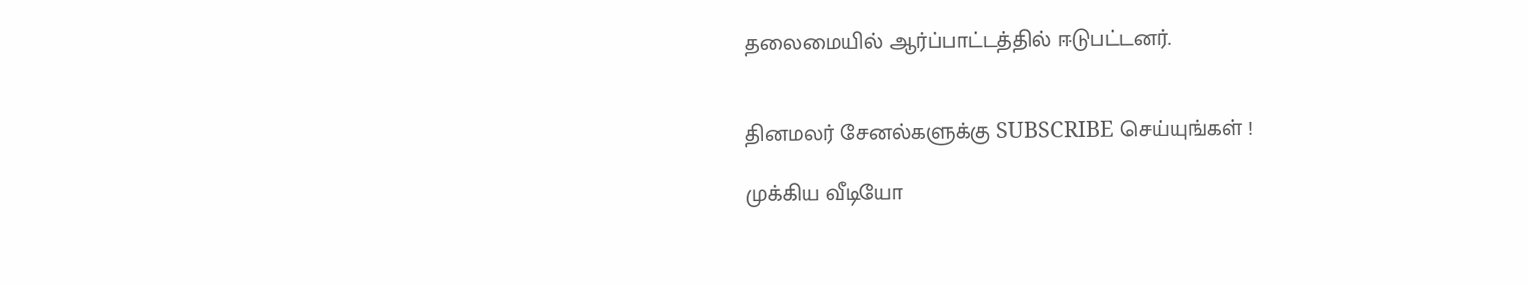தலைமையில் ஆர்ப்பாட்டத்தில் ஈடுபட்டனர்.


தினமலர் சேனல்களுக்கு SUBSCRIBE செய்யுங்கள் !

முக்கிய வீடியோ